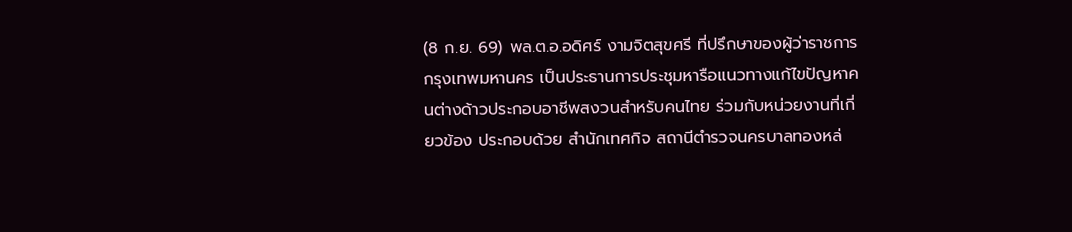(8 ก.ย. 69) พล.ต.อ.อดิศร์ งามจิตสุขศรี ที่ปรึกษาของผู้ว่าราชการกรุงเทพมหานคร เป็นประธานการประชุมหารือแนวทางแก้ไขปัญหาคนต่างด้าวประกอบอาชีพสงวนสำหรับคนไทย ร่วมกับหน่วยงานที่เกี่ยวข้อง ประกอบด้วย สำนักเทศกิจ สถานีตำรวจนครบาลทองหล่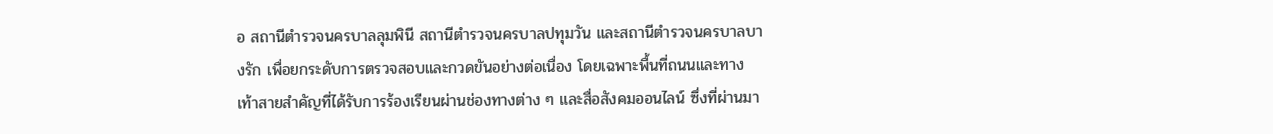อ สถานีตำรวจนครบาลลุมพินี สถานีตำรวจนครบาลปทุมวัน และสถานีตำรวจนครบาลบางรัก เพื่อยกระดับการตรวจสอบและกวดขันอย่างต่อเนื่อง โดยเฉพาะพื้นที่ถนนและทางเท้าสายสำคัญที่ได้รับการร้องเรียนผ่านช่องทางต่าง ๆ และสื่อสังคมออนไลน์ ซึ่งที่ผ่านมา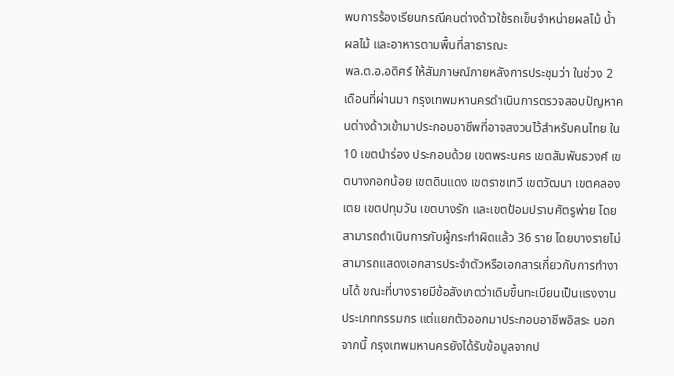พบการร้องเรียนกรณีคนต่างด้าวใช้รถเข็นจำหน่ายผลไม้ น้ำผลไม้ และอาหารตามพื้นที่สาธารณะ
พล.ต.อ.อดิศร์ ให้สัมภาษณ์ภายหลังการประชุมว่า ในช่วง 2 เดือนที่ผ่านมา กรุงเทพมหานครดำเนินการตรวจสอบปัญหาคนต่างด้าวเข้ามาประกอบอาชีพที่อาจสงวนไว้สำหรับคนไทย ใน 10 เขตนำร่อง ประกอบด้วย เขตพระนคร เขตสัมพันธวงศ์ เขตบางกอกน้อย เขตดินแดง เขตราชเทวี เขตวัฒนา เขตคลองเตย เขตปทุมวัน เขตบางรัก และเขตป้อมปราบศัตรูพ่าย โดยสามารถดำเนินการกับผู้กระทำผิดแล้ว 36 ราย โดยบางรายไม่สามารถแสดงเอกสารประจำตัวหรือเอกสารเกี่ยวกับการทำงานได้ ขณะที่บางรายมีข้อสังเกตว่าเดิมขึ้นทะเบียนเป็นแรงงานประเภทกรรมกร แต่แยกตัวออกมาประกอบอาชีพอิสระ นอกจากนี้ กรุงเทพมหานครยังได้รับข้อมูลจากป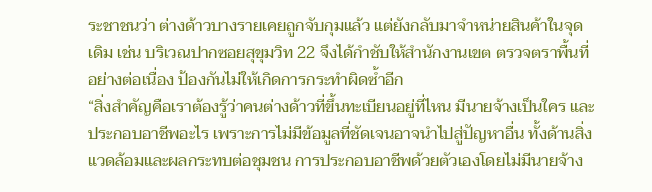ระชาชนว่า ต่างด้าวบางรายเคยถูกจับกุมแล้ว แต่ยังกลับมาจำหน่ายสินค้าในจุดเดิม เช่น บริเวณปากซอยสุขุมวิท 22 จึงได้กำชับให้สำนักงานเขต ตรวจตราพื้นที่อย่างต่อเนื่อง ป้องกันไม่ให้เกิดการกระทำผิดซ้ำอีก
“สิ่งสำคัญคือเราต้องรู้ว่าคนต่างด้าวที่ขึ้นทะเบียนอยู่ที่ไหน มีนายจ้างเป็นใคร และประกอบอาชีพอะไร เพราะการไม่มีข้อมูลที่ชัดเจนอาจนำไปสู่ปัญหาอื่น ทั้งด้านสิ่งแวดล้อมและผลกระทบต่อชุมชน การประกอบอาชีพด้วยตัวเองโดยไม่มีนายจ้าง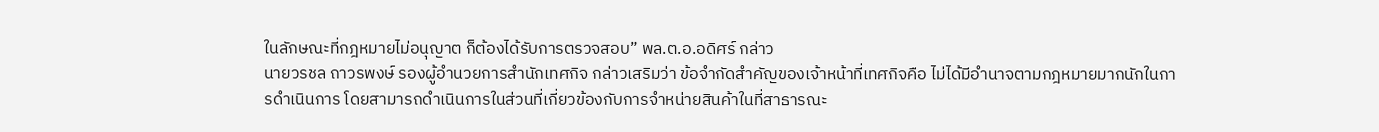ในลักษณะที่กฎหมายไม่อนุญาต ก็ต้องได้รับการตรวจสอบ” พล.ต.อ.อดิศร์ กล่าว
นายวรชล ถาวรพงษ์ รองผู้อำนวยการสำนักเทศกิจ กล่าวเสริมว่า ข้อจำกัดสำคัญของเจ้าหน้าที่เทศกิจคือ ไม่ได้มีอำนาจตามกฎหมายมากนักในการดำเนินการ โดยสามารถดำเนินการในส่วนที่เกี่ยวข้องกับการจำหน่ายสินค้าในที่สาธารณะ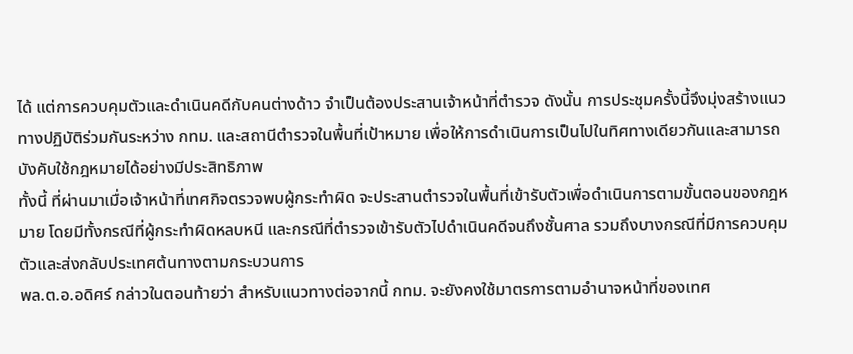ได้ แต่การควบคุมตัวและดำเนินคดีกับคนต่างด้าว จำเป็นต้องประสานเจ้าหน้าที่ตำรวจ ดังนั้น การประชุมครั้งนี้จึงมุ่งสร้างแนวทางปฏิบัติร่วมกันระหว่าง กทม. และสถานีตำรวจในพื้นที่เป้าหมาย เพื่อให้การดำเนินการเป็นไปในทิศทางเดียวกันและสามารถบังคับใช้กฎหมายได้อย่างมีประสิทธิภาพ
ทั้งนี้ ที่ผ่านมาเมื่อเจ้าหน้าที่เทศกิจตรวจพบผู้กระทำผิด จะประสานตำรวจในพื้นที่เข้ารับตัวเพื่อดำเนินการตามขั้นตอนของกฎหมาย โดยมีทั้งกรณีที่ผู้กระทำผิดหลบหนี และกรณีที่ตำรวจเข้ารับตัวไปดำเนินคดีจนถึงชั้นศาล รวมถึงบางกรณีที่มีการควบคุมตัวและส่งกลับประเทศต้นทางตามกระบวนการ
พล.ต.อ.อดิศร์ กล่าวในตอนท้ายว่า สำหรับแนวทางต่อจากนี้ กทม. จะยังคงใช้มาตรการตามอำนาจหน้าที่ของเทศ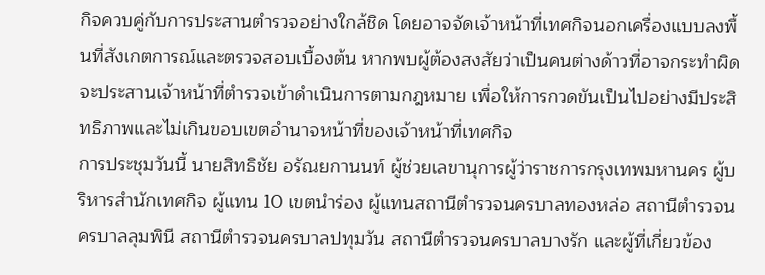กิจควบคู่กับการประสานตำรวจอย่างใกล้ชิด โดยอาจจัดเจ้าหน้าที่เทศกิจนอกเครื่องแบบลงพื้นที่สังเกตการณ์และตรวจสอบเบื้องต้น หากพบผู้ต้องสงสัยว่าเป็นคนต่างด้าวที่อาจกระทำผิด จะประสานเจ้าหน้าที่ตำรวจเข้าดำเนินการตามกฎหมาย เพื่อให้การกวดขันเป็นไปอย่างมีประสิทธิภาพและไม่เกินขอบเขตอำนาจหน้าที่ของเจ้าหน้าที่เทศกิจ
การประชุมวันนี้ นายสิทธิชัย อรัณยกานนท์ ผู้ช่วยเลขานุการผู้ว่าราชการกรุงเทพมหานคร ผู้บริหารสำนักเทศกิจ ผู้แทน 10 เขตนำร่อง ผู้แทนสถานีตำรวจนครบาลทองหล่อ สถานีตำรวจนครบาลลุมพินี สถานีตำรวจนครบาลปทุมวัน สถานีตำรวจนครบาลบางรัก และผู้ที่เกี่ยวข้อง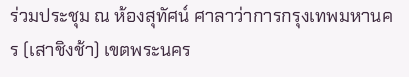ร่วมประชุม ณ ห้องสุทัศน์ ศาลาว่าการกรุงเทพมหานคร (เสาชิงช้า) เขตพระนคร